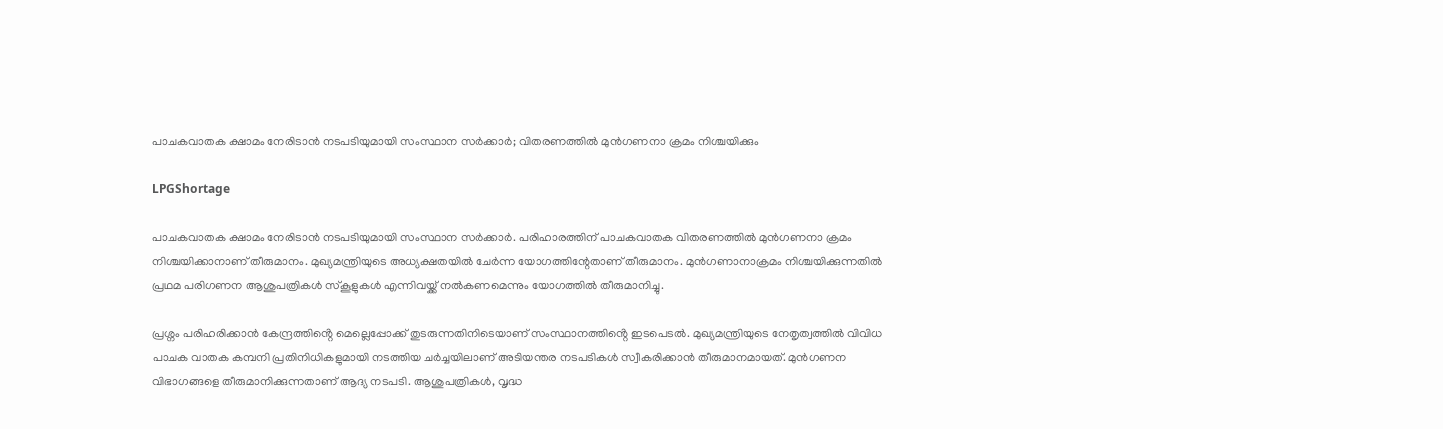പാചകവാതക ക്ഷാമം നേരിടാൻ നടപടിയുമായി സംസ്ഥാന സർക്കാർ; വിതരണത്തിൽ മുൻഗണനാ ക്രമം നിശ്ചയിക്കും

LPGShortage

പാചകവാതക ക്ഷാമം നേരിടാൻ നടപടിയുമായി സംസ്ഥാന സർക്കാർ. പരിഹാരത്തിന് പാചകവാതക വിതരണത്തിൽ മുൻഗണനാ ക്രമം നിശ്ചയിക്കാനാണ് തീരുമാനം. മുഖ്യമന്ത്രിയുടെ അധ്യക്ഷതയിൽ ചേർന്ന യോഗത്തിന്റേതാണ് തീരുമാനം. മുൻഗണാനാക്രമം നിശ്ചയിക്കുന്നതിൽ പ്രഥമ പരിഗണന ആശുപത്രികൾ സ്കൂളുകൾ എന്നിവയ്ക്ക് നൽകണമെന്നും യോഗത്തിൽ തീരുമാനിച്ചു.

പ്രശ്നം പരിഹരിക്കാൻ കേന്ദ്രത്തിൻ്റെ മെല്ലെപ്പോക്ക് തുടരുന്നതിനിടെയാണ് സംസ്ഥാനത്തിൻ്റെ ഇടപെടൽ. മുഖ്യമന്ത്രിയുടെ നേതൃത്വത്തിൽ വിവിധ പാചക വാതക കമ്പനി പ്രതിനിധികളുമായി നടത്തിയ ചർച്ചയിലാണ് അടിയന്തര നടപടികൾ സ്വീകരിക്കാൻ തീരുമാനമായത്. മുൻഗണന വിഭാഗങ്ങളെ തീരുമാനിക്കുന്നതാണ് ആദ്യ നടപടി. ആശുപത്രികൾ, വൃദ്ധ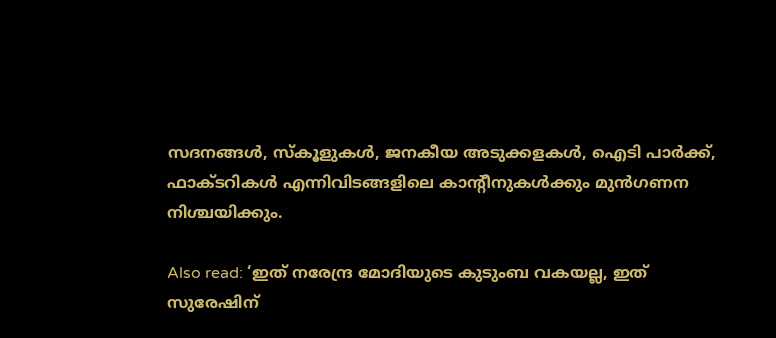സദനങ്ങൾ, സ്കൂളുകൾ, ജനകീയ അടുക്കളകൾ, ഐടി പാർക്ക്, ഫാക്ടറികൾ എന്നിവിടങ്ങളിലെ കാൻ്റീനുകൾക്കും മുൻഗണന നിശ്ചയിക്കും.

Also read: ‘ഇത് നരേന്ദ്ര മോദിയുടെ കുടുംബ വകയല്ല, ഇത് സുരേഷിന്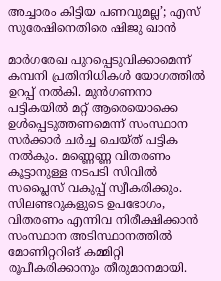അച്ചാരം കിട്ടിയ പണവുമല്ല’; എസ് സുരേഷിനെതിരെ ഷിജു ഖാൻ

മാർഗരേഖ പുറപ്പെടുവിക്കാമെന്ന് കമ്പനി പ്രതിനിധികൾ യോഗത്തിൽ ഉറപ്പ് നൽകി. മുൻഗണനാ പട്ടികയിൽ മറ്റ് ആരെയൊക്കെ ഉൾപ്പെടുത്തണമെന്ന് സംസ്ഥാന സർക്കാർ ചർച്ച ചെയ്ത് പട്ടിക നൽകും. മണ്ണെണ്ണ വിതരണം കൂട്ടാനുള്ള നടപടി സിവിൽ സപ്ലൈസ് വകുപ്പ് സ്വീകരിക്കും. സിലണ്ടറുകളുടെ ഉപഭോഗം, വിതരണം എന്നിവ നിരീക്ഷിക്കാൻ സംസ്ഥാന അടിസ്ഥാനത്തിൽ മോണിറ്ററിങ് കമ്മിറ്റി രൂപീകരിക്കാനും തീരുമാനമായി.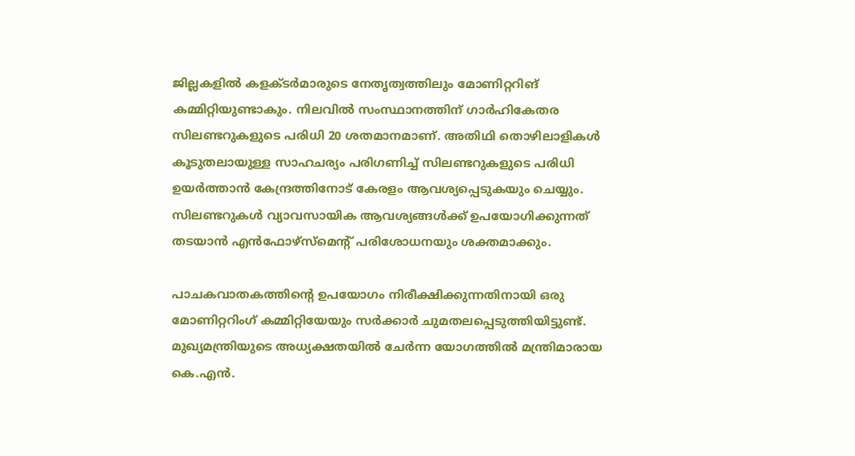ജില്ലകളിൽ കളക്ടർമാരുടെ നേതൃത്വത്തിലും മോണിറ്ററിങ് കമ്മിറ്റിയുണ്ടാകും. നിലവിൽ സംസ്ഥാനത്തിന് ഗാർഹികേതര സിലണ്ടറുകളുടെ പരിധി 20 ശതമാനമാണ്. അതിഥി തൊഴിലാളികൾ കൂടുതലായുള്ള സാഹചര്യം പരിഗണിച്ച് സിലണ്ടറുകളുടെ പരിധി ഉയർത്താൻ കേന്ദ്രത്തിനോട് കേരളം ആവശ്യപ്പെടുകയും ചെയ്യും. സിലണ്ടറുകൾ വ്യാവസായിക ആവശ്യങ്ങൾക്ക് ഉപയോഗിക്കുന്നത് തടയാൻ എൻഫോഴ്സ്മെൻ്റ് പരിശോധനയും ശക്തമാക്കും.

പാചകവാതകത്തിന്റെ ഉപയോഗം നിരീക്ഷിക്കുന്നതിനായി ഒരു മോണിറ്ററിംഗ് കമ്മിറ്റിയേയും സർക്കാർ ചുമതലപ്പെടുത്തിയിട്ടുണ്ട്. മുഖ്യമന്ത്രിയുടെ അധ്യക്ഷതയിൽ ചേർന്ന യോഗത്തിൽ മന്ത്രിമാരായ കെ.എൻ.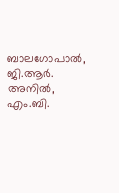ബാലഗോപാൽ, ജി.ആർ. അനിൽ, എം.ബി.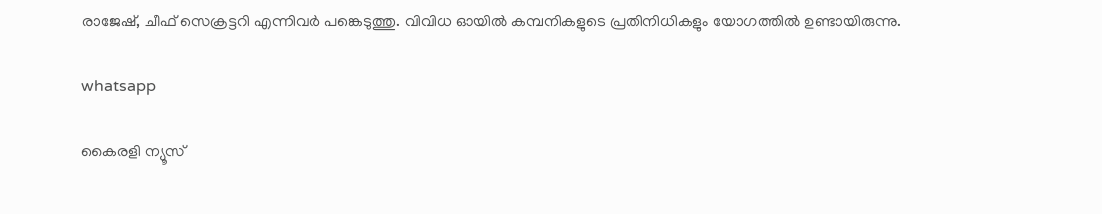രാജേഷ്, ചീഫ് സെക്രട്ടറി എന്നിവർ പങ്കെടുത്തു. വിവിധ ഓയിൽ കമ്പനികളുടെ പ്രതിനിധികളും യോഗത്തിൽ ഉണ്ടായിരുന്നു.

whatsapp

കൈരളി ന്യൂസ്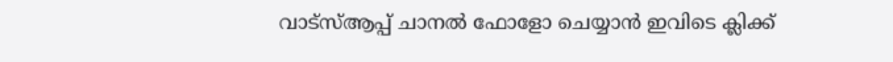വാട്‌സ്ആപ്പ് ചാനല്‍ ഫോളോ ചെയ്യാന്‍ ഇവിടെ ക്ലിക്ക്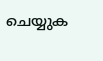ചെയ്യുക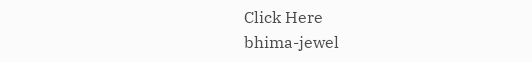Click Here
bhima-jewel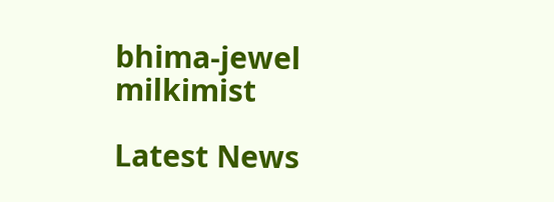bhima-jewel
milkimist

Latest News